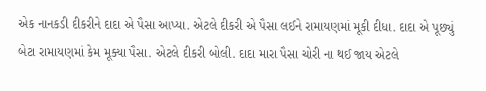એક નાનકડી દીકરીને દાદા એ પૈસા આપ્યા. એટલે દીકરી એ પૈસા લઈને રામાયણમાં મૂકી દીધા. દાદા એ પૂછ્યું બેટા રામાયણમાં કેમ મૂક્યા પૈસા. એટલે દીકરી બોલી. દાદા મારા પૈસા ચોરી ના થઈ જાય એટલે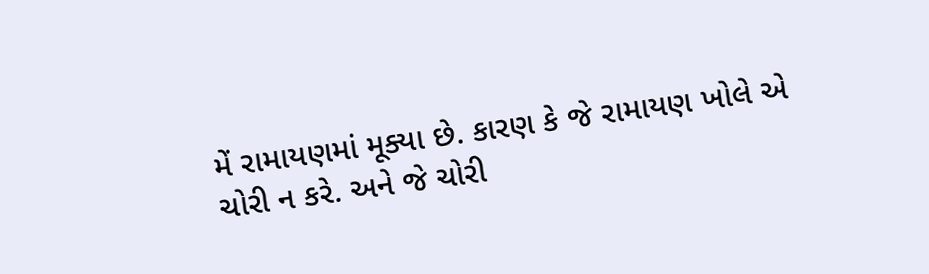મેં રામાયણમાં મૂક્યા છે. કારણ કે જે રામાયણ ખોલે એ ચોરી ન કરે. અને જે ચોરી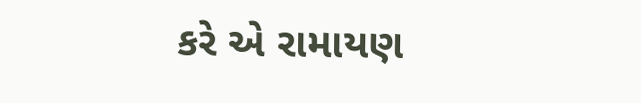કરે એ રામાયણ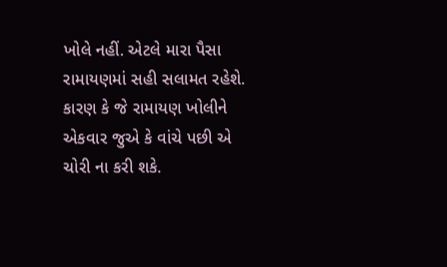ખોલે નહીં. એટલે મારા પૈસા રામાયણમાં સહી સલામત રહેશે. કારણ કે જે રામાયણ ખોલીને એકવાર જુએ કે વાંચે પછી એ ચોરી ના કરી શકે.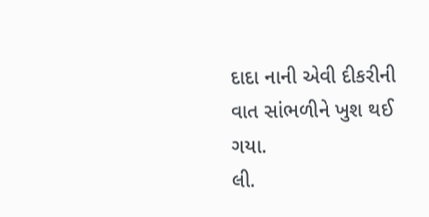દાદા નાની એવી દીકરીની વાત સાંભળીને ખુશ થઈ ગયા.
લી.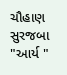ચૌહાણ સુરજબા "આર્ય "